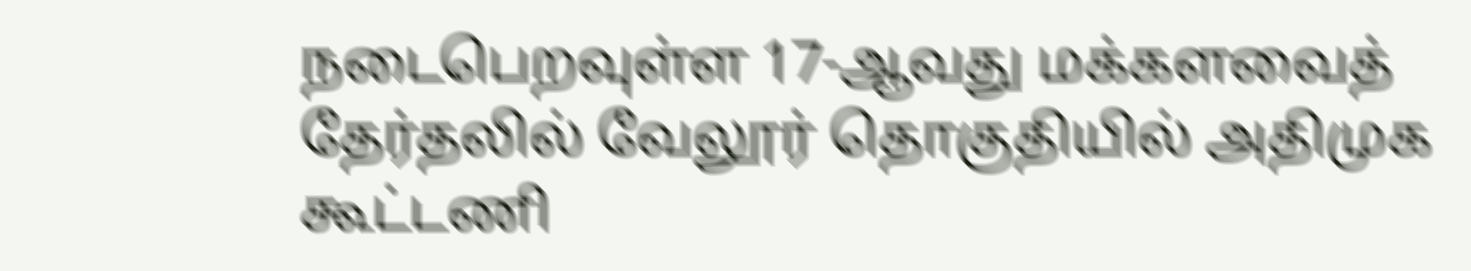நடைபெறவுள்ள 17-ஆவது மக்களவைத் தேர்தலில் வேலூர் தொகுதியில் அதிமுக கூட்டணி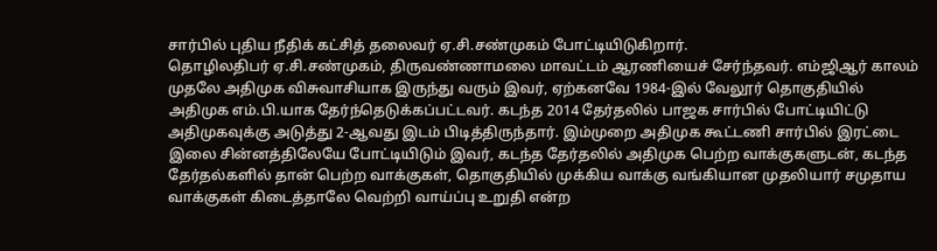சார்பில் புதிய நீதிக் கட்சித் தலைவர் ஏ.சி.சண்முகம் போட்டியிடுகிறார்.
தொழிலதிபர் ஏ.சி.சண்முகம், திருவண்ணாமலை மாவட்டம் ஆரணியைச் சேர்ந்தவர். எம்ஜிஆர் காலம் முதலே அதிமுக விசுவாசியாக இருந்து வரும் இவர், ஏற்கனவே 1984-இல் வேலூர் தொகுதியில் அதிமுக எம்.பி.யாக தேர்ந்தெடுக்கப்பட்டவர். கடந்த 2014 தேர்தலில் பாஜக சார்பில் போட்டியிட்டு அதிமுகவுக்கு அடுத்து 2-ஆவது இடம் பிடித்திருந்தார். இம்முறை அதிமுக கூட்டணி சார்பில் இரட்டை இலை சின்னத்திலேயே போட்டியிடும் இவர், கடந்த தேர்தலில் அதிமுக பெற்ற வாக்குகளுடன், கடந்த தேர்தல்களில் தான் பெற்ற வாக்குகள், தொகுதியில் முக்கிய வாக்கு வங்கியான முதலியார் சமுதாய வாக்குகள் கிடைத்தாலே வெற்றி வாய்ப்பு உறுதி என்ற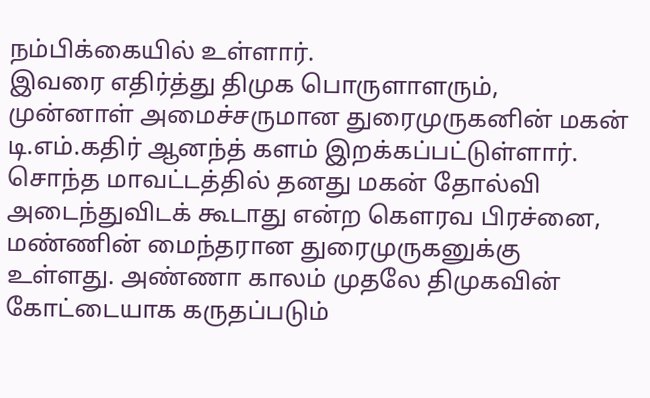நம்பிக்கையில் உள்ளார்.
இவரை எதிர்த்து திமுக பொருளாளரும், முன்னாள் அமைச்சருமான துரைமுருகனின் மகன் டி.எம்.கதிர் ஆனந்த் களம் இறக்கப்பட்டுள்ளார். சொந்த மாவட்டத்தில் தனது மகன் தோல்வி அடைந்துவிடக் கூடாது என்ற கெளரவ பிரச்னை, மண்ணின் மைந்தரான துரைமுருகனுக்கு உள்ளது. அண்ணா காலம் முதலே திமுகவின் கோட்டையாக கருதப்படும்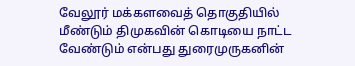வேலூர் மக்களவைத் தொகுதியில் மீண்டும் திமுகவின் கொடியை நாட்ட வேண்டும் என்பது துரைமுருகனின்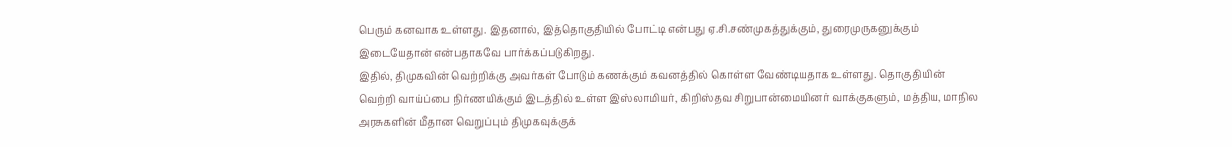பெரும் கனவாக உள்ளது. இதனால், இத்தொகுதியில் போட்டி என்பது ஏ.சி.சண்முகத்துக்கும், துரைமுருகனுக்கும் இடையேதான் என்பதாகவே பார்க்கப்படுகிறது.
இதில், திமுகவின் வெற்றிக்கு அவர்கள் போடும் கணக்கும் கவனத்தில் கொள்ள வேண்டியதாக உள்ளது. தொகுதியின் வெற்றி வாய்ப்பை நிர்ணயிக்கும் இடத்தில் உள்ள இஸ்லாமியர், கிறிஸ்தவ சிறுபான்மையினர் வாக்குகளும், மத்திய, மாநில அரசுகளின் மீதான வெறுப்பும் திமுகவுக்குக்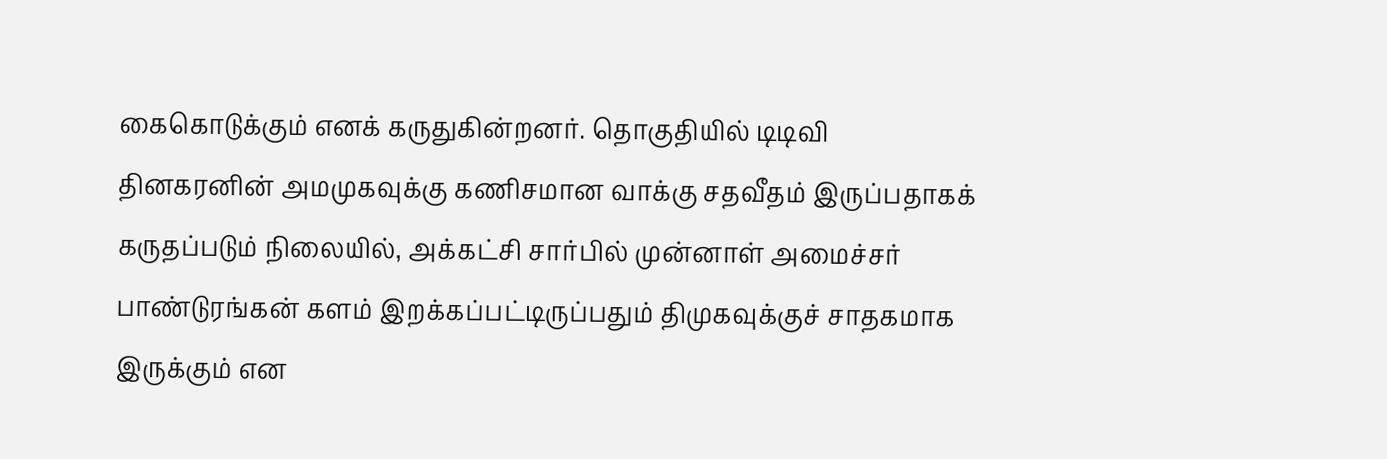கைகொடுக்கும் எனக் கருதுகின்றனர். தொகுதியில் டிடிவி தினகரனின் அமமுகவுக்கு கணிசமான வாக்கு சதவீதம் இருப்பதாகக் கருதப்படும் நிலையில், அக்கட்சி சார்பில் முன்னாள் அமைச்சர் பாண்டுரங்கன் களம் இறக்கப்பட்டிருப்பதும் திமுகவுக்குச் சாதகமாக இருக்கும் என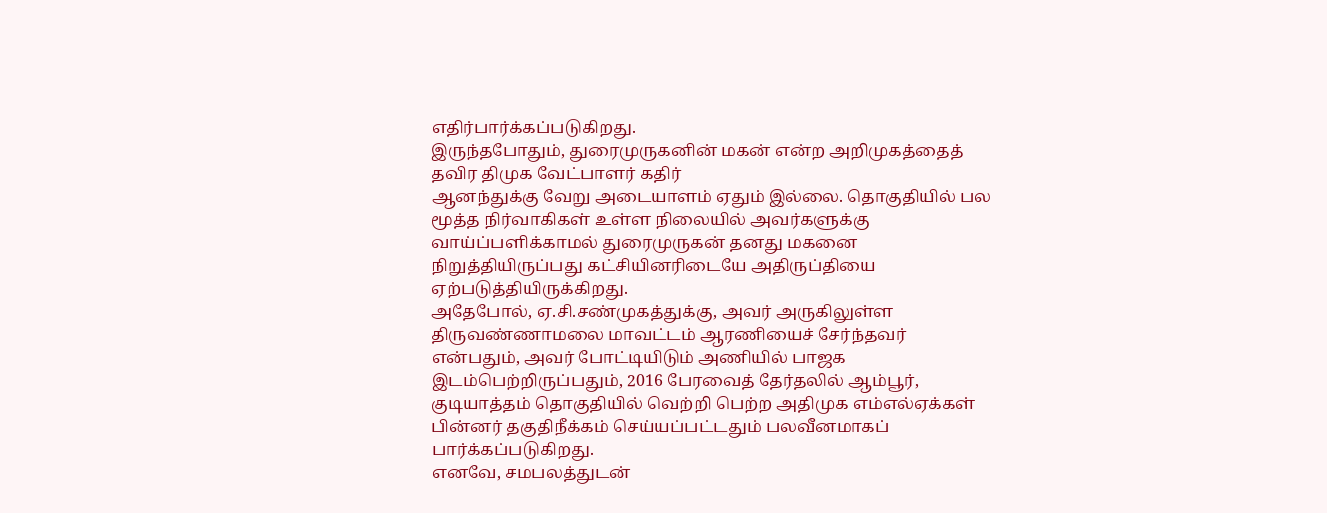எதிர்பார்க்கப்படுகிறது.
இருந்தபோதும், துரைமுருகனின் மகன் என்ற அறிமுகத்தைத் தவிர திமுக வேட்பாளர் கதிர்
ஆனந்துக்கு வேறு அடையாளம் ஏதும் இல்லை. தொகுதியில் பல மூத்த நிர்வாகிகள் உள்ள நிலையில் அவர்களுக்கு வாய்ப்பளிக்காமல் துரைமுருகன் தனது மகனை நிறுத்தியிருப்பது கட்சியினரிடையே அதிருப்தியை ஏற்படுத்தியிருக்கிறது.
அதேபோல், ஏ.சி.சண்முகத்துக்கு, அவர் அருகிலுள்ள திருவண்ணாமலை மாவட்டம் ஆரணியைச் சேர்ந்தவர் என்பதும், அவர் போட்டியிடும் அணியில் பாஜக இடம்பெற்றிருப்பதும், 2016 பேரவைத் தேர்தலில் ஆம்பூர், குடியாத்தம் தொகுதியில் வெற்றி பெற்ற அதிமுக எம்எல்ஏக்கள் பின்னர் தகுதிநீக்கம் செய்யப்பட்டதும் பலவீனமாகப் பார்க்கப்படுகிறது.
எனவே, சமபலத்துடன்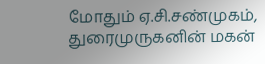மோதும் ஏ.சி.சண்முகம், துரைமுருகனின் மகன்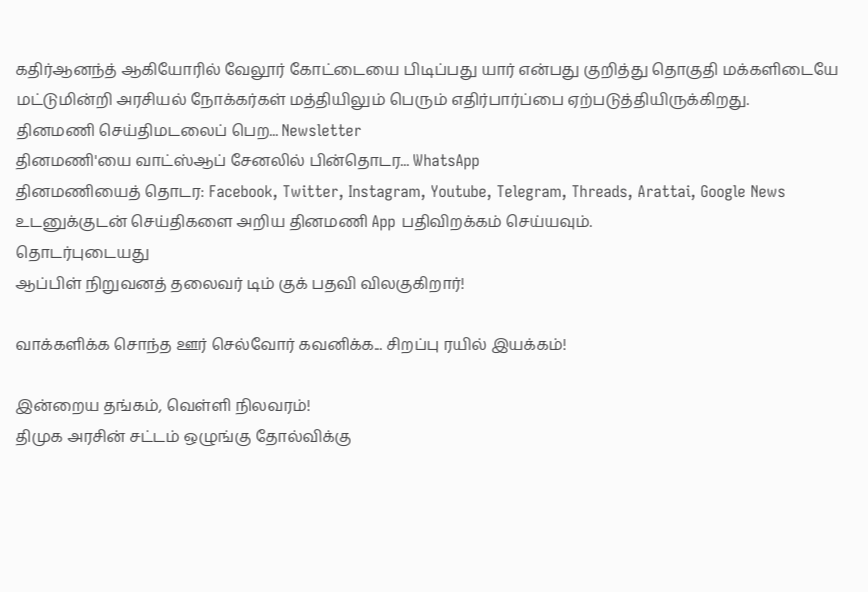கதிர்ஆனந்த் ஆகியோரில் வேலூர் கோட்டையை பிடிப்பது யார் என்பது குறித்து தொகுதி மக்களிடையே மட்டுமின்றி அரசியல் நோக்கர்கள் மத்தியிலும் பெரும் எதிர்பார்ப்பை ஏற்படுத்தியிருக்கிறது.
தினமணி செய்திமடலைப் பெற... Newsletter
தினமணி'யை வாட்ஸ்ஆப் சேனலில் பின்தொடர... WhatsApp
தினமணியைத் தொடர: Facebook, Twitter, Instagram, Youtube, Telegram, Threads, Arattai, Google News
உடனுக்குடன் செய்திகளை அறிய தினமணி App பதிவிறக்கம் செய்யவும்.
தொடர்புடையது
ஆப்பிள் நிறுவனத் தலைவர் டிம் குக் பதவி விலகுகிறார்!

வாக்களிக்க சொந்த ஊர் செல்வோர் கவனிக்க... சிறப்பு ரயில் இயக்கம்!

இன்றைய தங்கம், வெள்ளி நிலவரம்!
திமுக அரசின் சட்டம் ஒழுங்கு தோல்விக்கு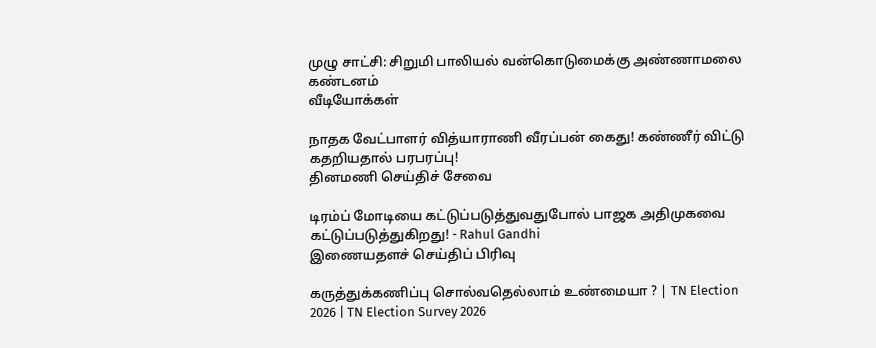முழு சாட்சி: சிறுமி பாலியல் வன்கொடுமைக்கு அண்ணாமலை கண்டனம்
வீடியோக்கள்

நாதக வேட்பாளர் வித்யாராணி வீரப்பன் கைது! கண்ணீர் விட்டு கதறியதால் பரபரப்பு!
தினமணி செய்திச் சேவை

டிரம்ப் மோடியை கட்டுப்படுத்துவதுபோல் பாஜக அதிமுகவை கட்டுப்படுத்துகிறது! - Rahul Gandhi
இணையதளச் செய்திப் பிரிவு

கருத்துக்கணிப்பு சொல்வதெல்லாம் உண்மையா ? | TN Election 2026 | TN Election Survey 2026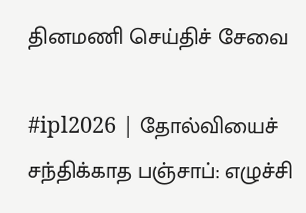தினமணி செய்திச் சேவை

#ipl2026 | தோல்வியைச் சந்திக்காத பஞ்சாப்: எழுச்சி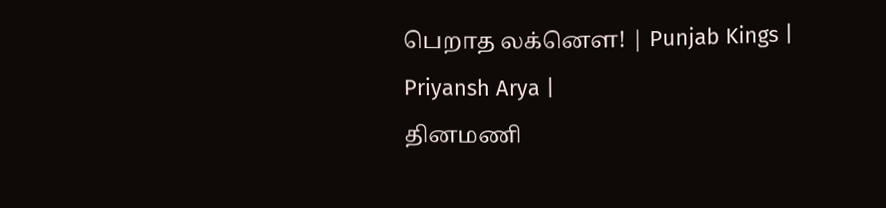பெறாத லக்னௌ! | Punjab Kings | Priyansh Arya |
தினமணி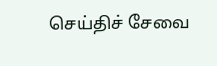செய்திச் சேவை